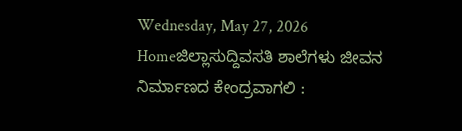Wednesday, May 27, 2026
Homeಜಿಲ್ಲಾಸುದ್ದಿವಸತಿ ಶಾಲೆಗಳು ಜೀವನ ನಿರ್ಮಾಣದ ಕೇಂದ್ರವಾಗಲಿ :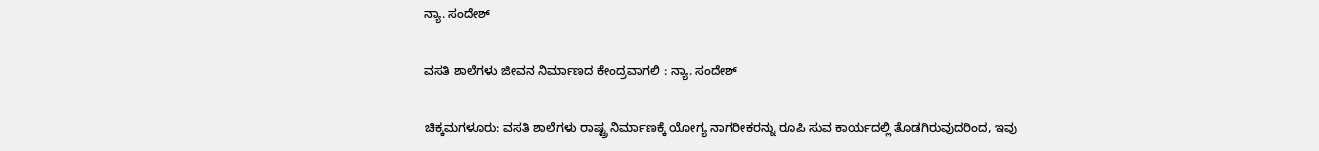ನ್ಯಾ. ಸಂದೇಶ್

ವಸತಿ ಶಾಲೆಗಳು ಜೀವನ ನಿರ್ಮಾಣದ ಕೇಂದ್ರವಾಗಲಿ : ನ್ಯಾ. ಸಂದೇಶ್

ಚಿಕ್ಕಮಗಳೂರು: ವಸತಿ ಶಾಲೆಗಳು ರಾಷ್ಟ್ರ ನಿರ್ಮಾಣಕ್ಕೆ ಯೋಗ್ಯ ನಾಗರೀಕರನ್ನು ರೂಪಿ ಸುವ ಕಾರ್ಯದಲ್ಲಿ ತೊಡಗಿರುವುದರಿಂದ, ಇವು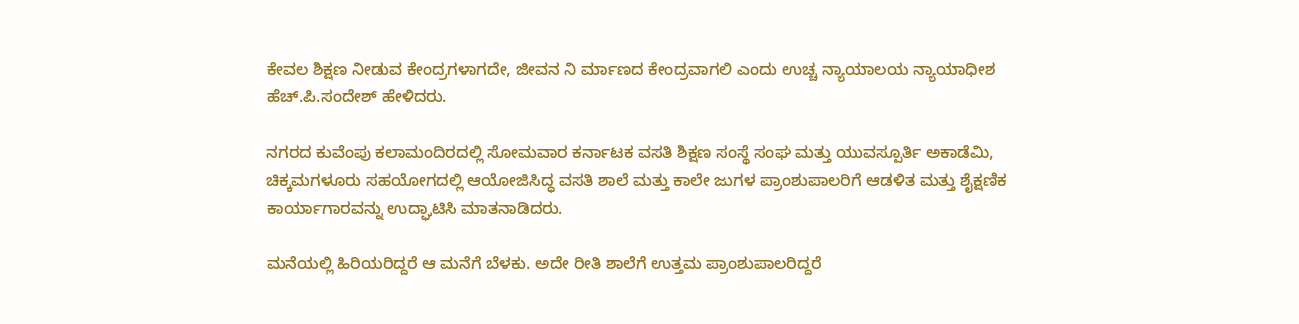ಕೇವಲ ಶಿಕ್ಷಣ ನೀಡುವ ಕೇಂದ್ರಗಳಾಗದೇ, ಜೀವನ ನಿ ರ್ಮಾಣದ ಕೇಂದ್ರವಾಗಲಿ ಎಂದು ಉಚ್ಚ ನ್ಯಾಯಾಲಯ ನ್ಯಾಯಾಧೀಶ ಹೆಚ್.ಪಿ.ಸಂದೇಶ್ ಹೇಳಿದರು.

ನಗರದ ಕುವೆಂಪು ಕಲಾಮಂದಿರದಲ್ಲಿ ಸೋಮವಾರ ಕರ್ನಾಟಕ ವಸತಿ ಶಿಕ್ಷಣ ಸಂಸ್ಥೆ ಸಂಘ ಮತ್ತು ಯುವಸ್ಪೂರ್ತಿ ಅಕಾಡೆಮಿ, ಚಿಕ್ಕಮಗಳೂರು ಸಹಯೋಗದಲ್ಲಿ ಆಯೋಜಿಸಿದ್ಧ ವಸತಿ ಶಾಲೆ ಮತ್ತು ಕಾಲೇ ಜುಗಳ ಪ್ರಾಂಶುಪಾಲರಿಗೆ ಆಡಳಿತ ಮತ್ತು ಶೈಕ್ಷಣಿಕ ಕಾರ್ಯಾಗಾರವನ್ನು ಉದ್ಘಾಟಿಸಿ ಮಾತನಾಡಿದರು.

ಮನೆಯಲ್ಲಿ ಹಿರಿಯರಿದ್ದರೆ ಆ ಮನೆಗೆ ಬೆಳಕು. ಅದೇ ರೀತಿ ಶಾಲೆಗೆ ಉತ್ತಮ ಪ್ರಾಂಶುಪಾಲರಿದ್ದರೆ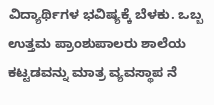ವಿದ್ಯಾರ್ಥಿಗಳ ಭವಿಷ್ಯಕ್ಕೆ ಬೆಳಕು. ಒಬ್ಬ ಉತ್ತಮ ಪ್ರಾಂಶುಪಾಲರು ಶಾಲೆಯ ಕಟ್ಟಡವನ್ನು ಮಾತ್ರ ವ್ಯವಸ್ಥಾಪ ನೆ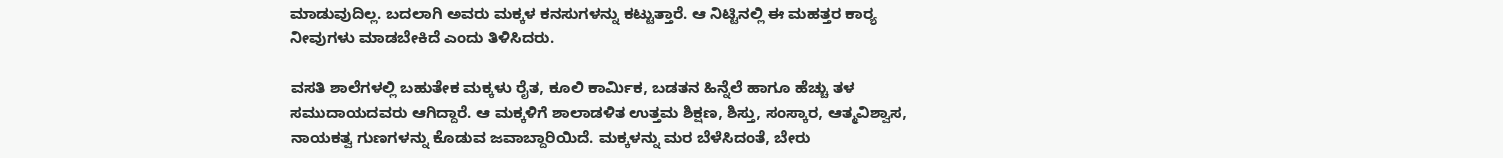ಮಾಡುವುದಿಲ್ಲ. ಬದಲಾಗಿ ಅವರು ಮಕ್ಕಳ ಕನಸುಗಳನ್ನು ಕಟ್ಟುತ್ತಾರೆ. ಆ ನಿಟ್ಟಿನಲ್ಲಿ ಈ ಮಹತ್ತರ ಕಾರ್‍ಯ ನೀವುಗಳು ಮಾಡಬೇಕಿದೆ ಎಂದು ತಿಳಿಸಿದರು.

ವಸತಿ ಶಾಲೆಗಳಲ್ಲಿ ಬಹುತೇಕ ಮಕ್ಕಳು ರೈತ, ಕೂಲಿ ಕಾರ್ಮಿಕ, ಬಡತನ ಹಿನ್ನೆಲೆ ಹಾಗೂ ಹೆಚ್ಚು ತಳ ಸಮುದಾಯದವರು ಆಗಿದ್ದಾರೆ. ಆ ಮಕ್ಕಳಿಗೆ ಶಾಲಾಡಳಿತ ಉತ್ತಮ ಶಿಕ್ಷಣ, ಶಿಸ್ತು, ಸಂಸ್ಕಾರ, ಆತ್ಮವಿಶ್ವಾಸ, ನಾಯಕತ್ವ ಗುಣಗಳನ್ನು ಕೊಡುವ ಜವಾಬ್ದಾರಿಯಿದೆ. ಮಕ್ಕಳನ್ನು ಮರ ಬೆಳೆಸಿದಂತೆ, ಬೇರು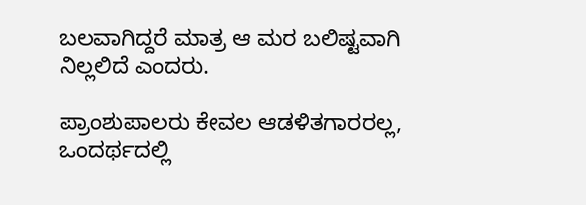ಬಲವಾಗಿದ್ದರೆ ಮಾತ್ರ ಆ ಮರ ಬಲಿಷ್ಟವಾಗಿ ನಿಲ್ಲಲಿದೆ ಎಂದರು.

ಪ್ರಾಂಶುಪಾಲರು ಕೇವಲ ಆಡಳಿತಗಾರರಲ್ಲ, ಒಂದರ್ಥದಲ್ಲಿ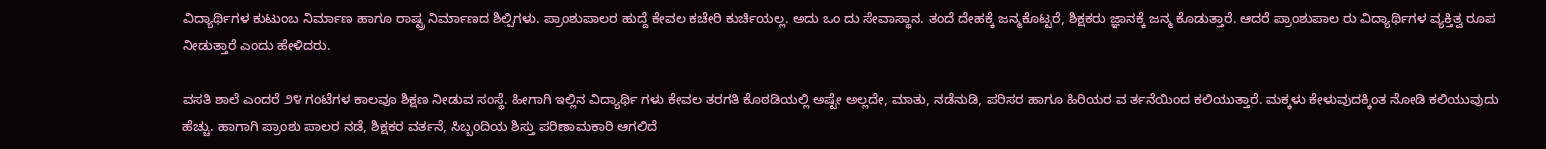ವಿದ್ಯಾರ್ಥಿಗಳ ಕುಟುಂಬ ನಿರ್ಮಾಣ ಹಾಗೂ ರಾಷ್ಟ್ರ ನಿರ್ಮಾಣದ ಶಿಲ್ಪಿಗಳು. ಪ್ರಾಂಶುಪಾಲರ ಹುದ್ದೆ ಕೇವಲ ಕಚೇರಿ ಕುರ್ಚಿಯಲ್ಲ. ಅದು ಒಂ ದು ಸೇವಾಸ್ಥಾನ. ತಂದೆ ದೇಹಕ್ಕೆ ಜನ್ಮಕೊಟ್ಟರೆ, ಶಿಕ್ಷಕರು ಜ್ಞಾನಕ್ಕೆ ಜನ್ಮ ಕೊಡುತ್ತಾರೆ. ಆದರೆ ಪ್ರಾಂಶುಪಾಲ ರು ವಿದ್ಯಾರ್ಥಿಗಳ ವ್ಯಕ್ತಿತ್ವ ರೂಪ ನೀಡುತ್ತಾರೆ ಎಂದು ಹೇಳಿದರು.

ವಸತಿ ಶಾಲೆ ಎಂದರೆ ೨೪ ಗಂಟೆಗಳ ಕಾಲವೂ ಶಿಕ್ಷಣ ನೀಡುವ ಸಂಸ್ಥೆ. ಹೀಗಾಗಿ ಇಲ್ಲಿನ ವಿದ್ಯಾರ್ಥಿ ಗಳು ಕೇವಲ ತರಗತಿ ಕೊಠಡಿಯಲ್ಲಿ ಅಷ್ಟೇ ಅಲ್ಲದೇ, ಮಾತು, ನಡೆನುಡಿ, ಪರಿಸರ ಹಾಗೂ ಹಿರಿಯರ ವ ರ್ತನೆಯಿಂದ ಕಲಿಯುತ್ತಾರೆ. ಮಕ್ಕಳು ಕೇಳುವುದಕ್ಕಿಂತ ನೋಡಿ ಕಲಿಯುವುದು ಹೆಚ್ಚು. ಹಾಗಾಗಿ ಪ್ರಾಂಶು ಪಾಲರ ನಡೆ, ಶಿಕ್ಷಕರ ವರ್ತನೆ, ಸಿಬ್ಬಂದಿಯ ಶಿಸ್ತು ಪರಿಣಾಮಕಾರಿ ಆಗಲಿದೆ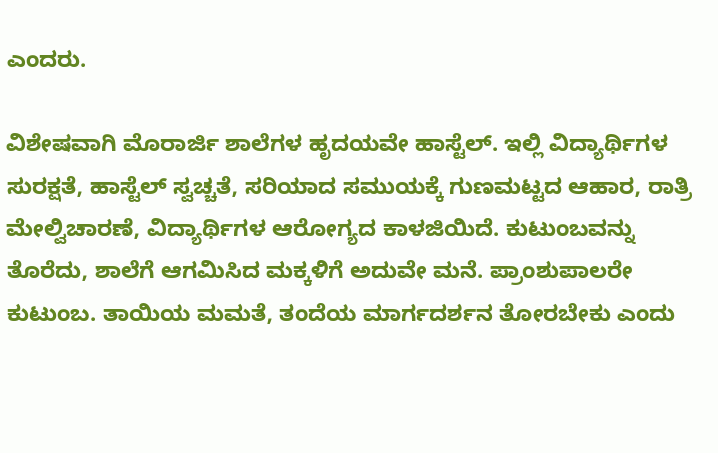ಎಂದರು.

ವಿಶೇಷವಾಗಿ ಮೊರಾರ್ಜಿ ಶಾಲೆಗಳ ಹೃದಯವೇ ಹಾಸ್ಟೆಲ್. ಇಲ್ಲಿ ವಿದ್ಯಾರ್ಥಿಗಳ ಸುರಕ್ಷತೆ, ಹಾಸ್ಟೆಲ್ ಸ್ವಚ್ಚತೆ, ಸರಿಯಾದ ಸಮುಯಕ್ಕೆ ಗುಣಮಟ್ಟದ ಆಹಾರ, ರಾತ್ರಿ ಮೇಲ್ವಿಚಾರಣೆ, ವಿದ್ಯಾರ್ಥಿಗಳ ಆರೋಗ್ಯದ ಕಾಳಜಿಯಿದೆ. ಕುಟುಂಬವನ್ನು ತೊರೆದು, ಶಾಲೆಗೆ ಆಗಮಿಸಿದ ಮಕ್ಕಳಿಗೆ ಅದುವೇ ಮನೆ. ಪ್ರಾಂಶುಪಾಲರೇ ಕುಟುಂಬ. ತಾಯಿಯ ಮಮತೆ, ತಂದೆಯ ಮಾರ್ಗದರ್ಶನ ತೋರಬೇಕು ಎಂದು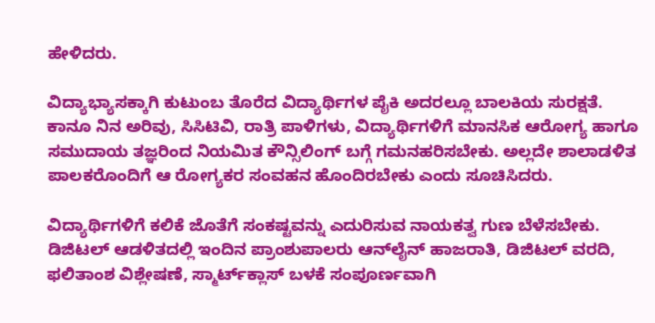ಹೇಳಿದರು.

ವಿದ್ಯಾಭ್ಯಾಸಕ್ಕಾಗಿ ಕುಟುಂಬ ತೊರೆದ ವಿದ್ಯಾರ್ಥಿಗಳ ಪೈಕಿ ಅದರಲ್ಲೂ ಬಾಲಕಿಯ ಸುರಕ್ಷತೆ. ಕಾನೂ ನಿನ ಅರಿವು, ಸಿಸಿಟಿವಿ, ರಾತ್ರಿ ಪಾಳಿಗಳು, ವಿದ್ಯಾರ್ಥಿಗಳಿಗೆ ಮಾನಸಿಕ ಆರೋಗ್ಯ ಹಾಗೂ ಸಮುದಾಯ ತಜ್ಞರಿಂದ ನಿಯಮಿತ ಕೌನ್ಸಿಲಿಂಗ್ ಬಗ್ಗೆ ಗಮನಹರಿಸಬೇಕು. ಅಲ್ಲದೇ ಶಾಲಾಡಳಿತ ಪಾಲಕರೊಂದಿಗೆ ಆ ರೋಗ್ಯಕರ ಸಂವಹನ ಹೊಂದಿರಬೇಕು ಎಂದು ಸೂಚಿಸಿದರು.

ವಿದ್ಯಾರ್ಥಿಗಳಿಗೆ ಕಲಿಕೆ ಜೊತೆಗೆ ಸಂಕಷ್ಟವನ್ನು ಎದುರಿಸುವ ನಾಯಕತ್ವ ಗುಣ ಬೆಳೆಸಬೇಕು. ಡಿಜಿಟಲ್ ಆಡಳಿತದಲ್ಲಿ ಇಂದಿನ ಪ್ರಾಂಶುಪಾಲರು ಆನ್‌ಲೈನ್ ಹಾಜರಾತಿ, ಡಿಜಿಟಲ್ ವರದಿ, ಫಲಿತಾಂಶ ವಿಶ್ಲೇಷಣೆ, ಸ್ಮಾರ್ಟ್‌ಕ್ಲಾಸ್ ಬಳಕೆ ಸಂಪೂರ್ಣವಾಗಿ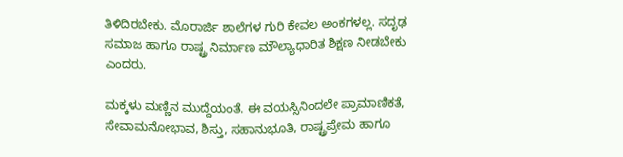ತಿಳಿದಿರಬೇಕು. ಮೊರಾರ್ಜಿ ಶಾಲೆಗಳ ಗುರಿ ಕೇವಲ ಅಂಕಗಳಲ್ಲ. ಸದೃಢ ಸಮಾಜ ಹಾಗೂ ರಾಷ್ಟ್ರ ನಿರ್ಮಾಣ ಮೌಲ್ಯಾಧಾರಿತ ಶಿಕ್ಷಣ ನೀಡಬೇಕು ಎಂದರು.

ಮಕ್ಕಳು ಮಣ್ಣಿನ ಮುದ್ದೆಯಂತೆ. ಈ ವಯಸ್ಸಿನಿಂದಲೇ ಪ್ರಾಮಾಣಿಕತೆ, ಸೇವಾಮನೋಭಾವ, ಶಿಸ್ತು, ಸಹಾನುಭೂತಿ, ರಾಷ್ಟ್ರಪ್ರೇಮ ಹಾಗೂ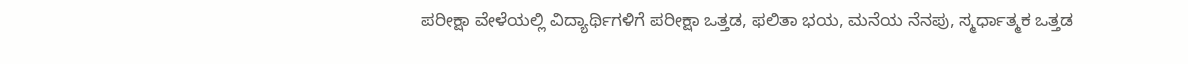ಪರೀಕ್ಷಾ ವೇಳೆಯಲ್ಲಿ ವಿದ್ಯಾರ್ಥಿಗಳಿಗೆ ಪರೀಕ್ಷಾ ಒತ್ತಡ, ಫಲಿತಾ ಭಯ, ಮನೆಯ ನೆನಪು, ಸ್ಮರ್ಧಾತ್ಮಕ ಒತ್ತಡ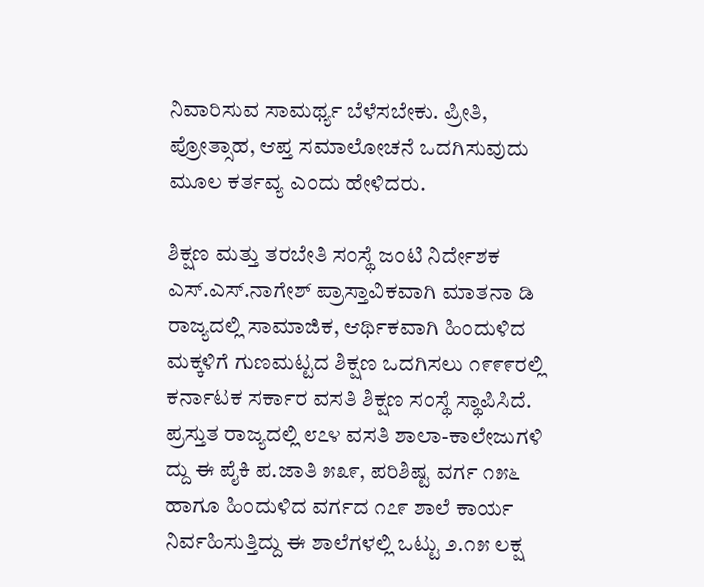ನಿವಾರಿಸುವ ಸಾಮರ್ಥ್ಯ ಬೆಳೆಸಬೇಕು. ಪ್ರೀತಿ, ಪ್ರೋತ್ಸಾಹ, ಆಪ್ತ ಸಮಾಲೋಚನೆ ಒದಗಿಸುವುದು ಮೂಲ ಕರ್ತವ್ಯ ಎಂದು ಹೇಳಿದರು.

ಶಿಕ್ಷಣ ಮತ್ತು ತರಬೇತಿ ಸಂಸ್ಥೆ ಜಂಟಿ ನಿರ್ದೇಶಕ ಎಸ್.ಎಸ್.ನಾಗೇಶ್ ಪ್ರಾಸ್ತಾವಿಕವಾಗಿ ಮಾತನಾ ಡಿ ರಾಜ್ಯದಲ್ಲಿ ಸಾಮಾಜಿಕ, ಆರ್ಥಿಕವಾಗಿ ಹಿಂದುಳಿದ ಮಕ್ಕಳಿಗೆ ಗುಣಮಟ್ಟದ ಶಿಕ್ಷಣ ಒದಗಿಸಲು ೧೯೯೯ರಲ್ಲಿ ಕರ್ನಾಟಕ ಸರ್ಕಾರ ವಸತಿ ಶಿಕ್ಷಣ ಸಂಸ್ಥೆ ಸ್ಥಾಪಿಸಿದೆ. ಪ್ರಸ್ತುತ ರಾಜ್ಯದಲ್ಲಿ ೮೭೪ ವಸತಿ ಶಾಲಾ-ಕಾಲೇಜುಗಳಿ ದ್ದು ಈ ಪೈಕಿ ಪ.ಜಾತಿ ೫೩೯, ಪರಿಶಿಷ್ಟ ವರ್ಗ ೧೫೬ ಹಾಗೂ ಹಿಂದುಳಿದ ವರ್ಗದ ೧೭೯ ಶಾಲೆ ಕಾರ್ಯ ನಿರ್ವಹಿಸುತ್ತಿದ್ದು ಈ ಶಾಲೆಗಳಲ್ಲಿ ಒಟ್ಟು ೨.೧೫ ಲಕ್ಷ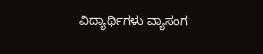ವಿದ್ಯಾರ್ಥಿಗಳು ವ್ಯಾಸಂಗ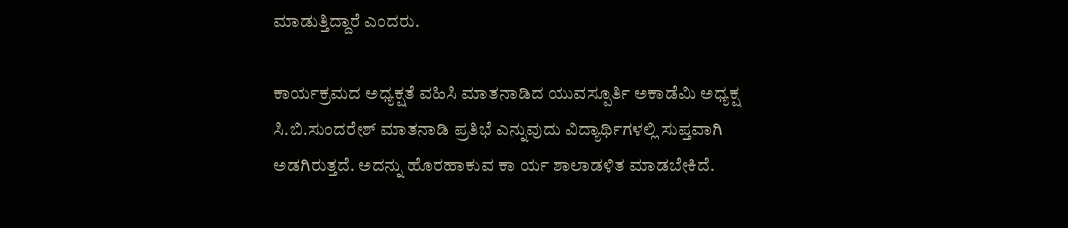ಮಾಡುತ್ತಿದ್ದಾರೆ ಎಂದರು.

ಕಾರ್ಯಕ್ರಮದ ಅಧ್ಯಕ್ಷತೆ ವಹಿಸಿ ಮಾತನಾಡಿದ ಯುವಸ್ಪೂರ್ತಿ ಅಕಾಡೆಮಿ ಅಧ್ಯಕ್ಷ ಸಿ.ಬಿ.ಸುಂದರೇಶ್ ಮಾತನಾಡಿ ಪ್ರತಿಭೆ ಎನ್ನುವುದು ವಿದ್ಯಾರ್ಥಿಗಳಲ್ಲಿ ಸುಪ್ತವಾಗಿ ಅಡಗಿರುತ್ತದೆ. ಅದನ್ನು ಹೊರಹಾಕುವ ಕಾ ರ್ಯ ಶಾಲಾಡಳಿತ ಮಾಡಬೇಕಿದೆ.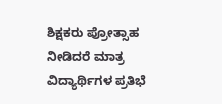ಶಿಕ್ಷಕರು ಪ್ರೋತ್ಸಾಹ ನೀಡಿದರೆ ಮಾತ್ರ ವಿದ್ಯಾರ್ಥಿಗಳ ಪ್ರತಿಭೆ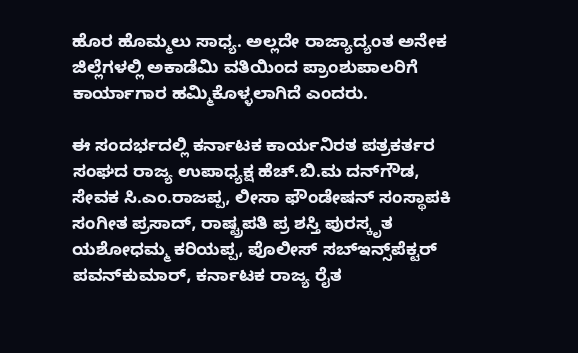ಹೊರ ಹೊಮ್ಮಲು ಸಾಧ್ಯ. ಅಲ್ಲದೇ ರಾಜ್ಯಾದ್ಯಂತ ಅನೇಕ ಜಿಲ್ಲೆಗಳಲ್ಲಿ ಅಕಾಡೆಮಿ ವತಿಯಿಂದ ಪ್ರಾಂಶುಪಾಲರಿಗೆ ಕಾರ್ಯಾಗಾರ ಹಮ್ಮಿಕೊಳ್ಳಲಾಗಿದೆ ಎಂದರು.

ಈ ಸಂದರ್ಭದಲ್ಲಿ ಕರ್ನಾಟಕ ಕಾರ್ಯನಿರತ ಪತ್ರಕರ್ತರ ಸಂಘದ ರಾಜ್ಯ ಉಪಾಧ್ಯಕ್ಷ ಹೆಚ್.ಬಿ.ಮ ದನ್‌ಗೌಡ, ಸೇವಕ ಸಿ.ಎಂ.ರಾಜಪ್ಪ, ಲೀಸಾ ಫೌಂಡೇಷನ್ ಸಂಸ್ಥಾಪಕಿ ಸಂಗೀತ ಪ್ರಸಾದ್, ರಾಷ್ಟ್ರಪತಿ ಪ್ರ ಶಸ್ತಿ ಪುರಸ್ಕೃತ ಯಶೋಧಮ್ಮ ಕರಿಯಪ್ಪ, ಪೊಲೀಸ್ ಸಬ್‌ಇನ್ಸ್‌ಪೆಕ್ಟರ್ ಪವನ್‌ಕುಮಾರ್, ಕರ್ನಾಟಕ ರಾಜ್ಯ ರೈತ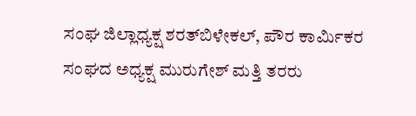ಸಂಘ ಜಿಲ್ಲಾಧ್ಯಕ್ಷ ಶರತ್‌ಬಿಳೇಕಲ್, ಪೌರ ಕಾರ್ಮಿಕರ ಸಂಘದ ಅಧ್ಯಕ್ಷ ಮುರುಗೇಶ್ ಮತ್ತಿ ತರರು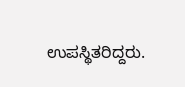ಉಪಸ್ಥಿತರಿದ್ದರು.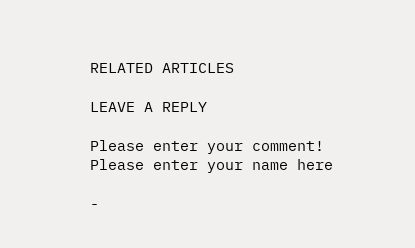RELATED ARTICLES

LEAVE A REPLY

Please enter your comment!
Please enter your name here

-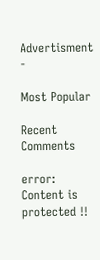Advertisment -

Most Popular

Recent Comments

error: Content is protected !!